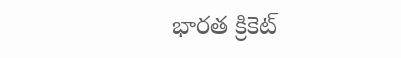భారత క్రికెట్‌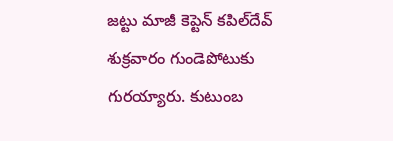జట్టు మాజీ కెప్టెన్‌ కపిల్‌దేవ్‌ శుక్రవారం గుండెపోటుకు గురయ్యారు. కుటుంబ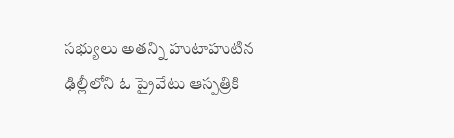సభ్యులు అతన్ని హుటాహుటిన ఢిల్లీలోని ఓ ప్రైవేటు ఆస్పత్రికి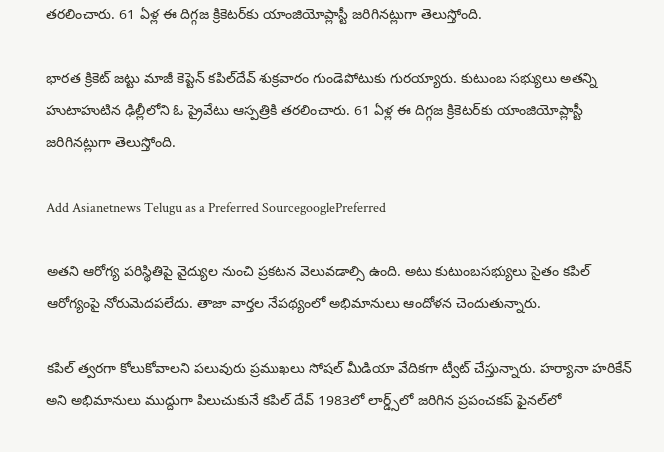తరలించారు. 61 ఏళ్ల ఈ దిగ్గజ క్రికెటర్‌కు యాంజియోప్లాస్టీ జరిగినట్లుగా తెలుస్తోంది.

భారత క్రికెట్‌ జట్టు మాజీ కెప్టెన్‌ కపిల్‌దేవ్‌ శుక్రవారం గుండెపోటుకు గురయ్యారు. కుటుంబ సభ్యులు అతన్ని హుటాహుటిన ఢిల్లీలోని ఓ ప్రైవేటు ఆస్పత్రికి తరలించారు. 61 ఏళ్ల ఈ దిగ్గజ క్రికెటర్‌కు యాంజియోప్లాస్టీ జరిగినట్లుగా తెలుస్తోంది.

Add Asianetnews Telugu as a Preferred SourcegooglePreferred

అతని ఆరోగ్య పరిస్థితిపై వైద్యుల నుంచి ప్రకటన వెలువడాల్సి ఉంది. అటు కుటుంబసభ్యులు సైతం కపిల్ ఆరోగ్యంపై నోరుమెదపలేదు. తాజా వార్తల నేపథ్యంలో అభిమానులు ఆందోళన చెందుతున్నారు.

కపిల్‌ త్వరగా కోలుకోవాలని పలువురు ప్రముఖలు సోషల్‌ మీడియా వేదికగా ట్వీట్‌ చేస్తున్నారు. హర్యానా హరికేన్ అని అభిమానులు ముద్దుగా పిలుచుకునే కపిల్ దేవ్ 1983లో లార్డ్స్‌లో జరిగిన ప్రపంచకప్ ఫైనల్‌లో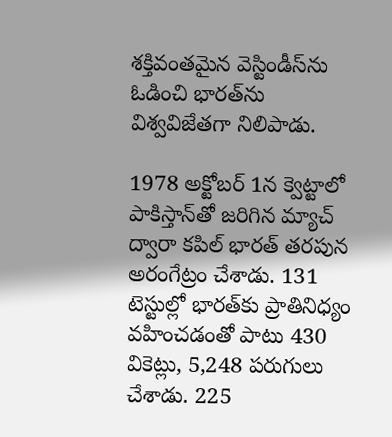శక్తివంతమైన వెస్టిండీస్‌ను ఓడించి భారత్‌ను విశ్వవిజేతగా నిలిపాడు.

1978 అక్టోబర్ 1న క్వెట్టాలో పాకిస్తాన్‌తో జరిగిన మ్యాచ్ ద్వారా కపిల్ భారత్ తరపున అరంగేట్రం చేశాడు. 131 టెస్టుల్లో భారత్‌కు ప్రాతినిధ్యం వహించడంతో పాటు 430 వికెట్లు, 5,248 పరుగులు చేశాడు. 225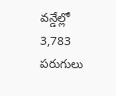వన్డేల్లో 3,783 పరుగులు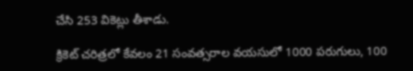చేసి 253 వికెట్లు తీశాడు.

క్రికెట్ చరిత్రలో కేవలం 21 సంవత్సరాల వయసులో 1000 పరుగులు, 100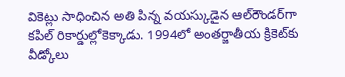వికెట్లు సాధించిన అతి పిన్న వయస్కుడైన ఆల్‌రౌండర్‌గా కపిల్ రికార్డుల్లోకెక్కాడు. 1994లో అంతర్జాతీయ క్రికెట్‌కు వీడ్కోలు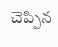చెప్పిన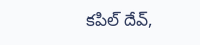కపిల్ దేవ్,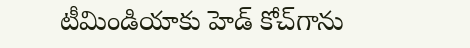టీమిండియాకు హెడ్‌ కోచ్‌గాను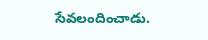సేవలందించాడు.